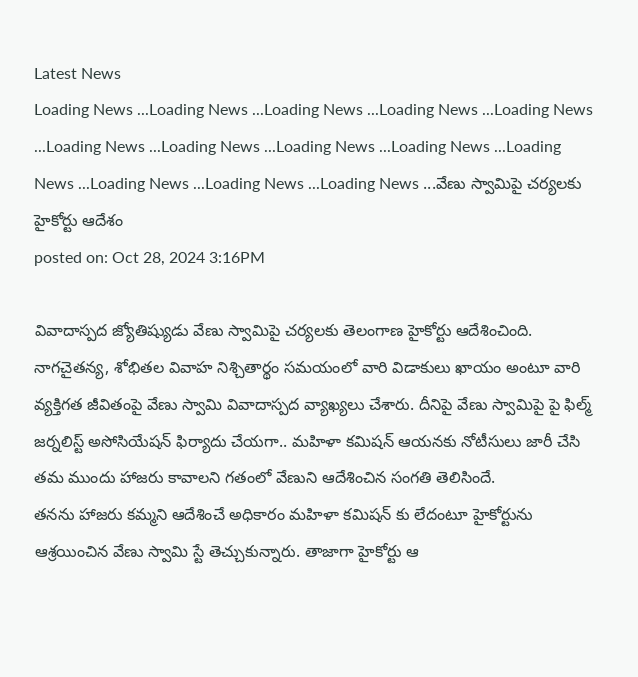Latest News
Loading News ...Loading News ...Loading News ...Loading News ...Loading News ...Loading News ...Loading News ...Loading News ...Loading News ...Loading News ...Loading News ...Loading News ...Loading News ...వేణు స్వామిపై చర్యలకు హైకోర్టు ఆదేశం
posted on: Oct 28, 2024 3:16PM

వివాదాస్పద జ్యోతిష్యుడు వేణు స్వామిపై చర్యలకు తెలంగాణ హైకోర్టు ఆదేశించింది. నాగచైతన్య, శోభితల వివాహ నిశ్చితార్థం సమయంలో వారి విడాకులు ఖాయం అంటూ వారి వ్యక్తిగత జీవితంపై వేణు స్వామి వివాదాస్పద వ్యాఖ్యలు చేశారు. దీనిపై వేణు స్వామిపై పై ఫిల్మ్ జర్నలిస్ట్ అసోసియేషన్ ఫిర్యాదు చేయగా.. మహిళా కమిషన్ ఆయనకు నోటీసులు జారీ చేసి తమ ముందు హాజరు కావాలని గతంలో వేణుని ఆదేశించిన సంగతి తెలిసిందే.
తనను హాజరు కమ్మని ఆదేశించే అధికారం మహిళా కమిషన్ కు లేదంటూ హైకోర్టును ఆశ్రయించిన వేణు స్వామి స్టే తెచ్చుకున్నారు. తాజాగా హైకోర్టు ఆ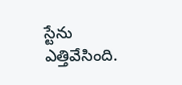స్టేను ఎత్తివేసింది.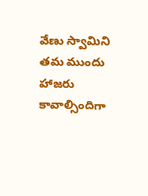వేణు స్వామిని తమ ముందు హాజరు కావాల్సిందిగా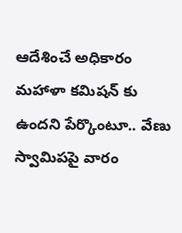ఆదేశించే అధికారం మహాళా కమిషన్ కు ఉందని పేర్కొంటూ.. వేణు స్వామిపపై వారం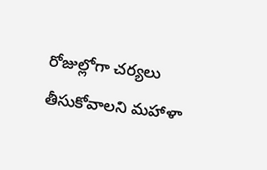రోజుల్లోగా చర్యలు తీసుకోవాలని మహాళా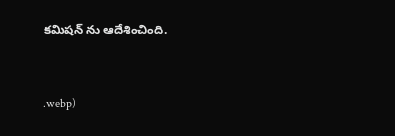కమిషన్ ను ఆదేశించింది.


.webp)